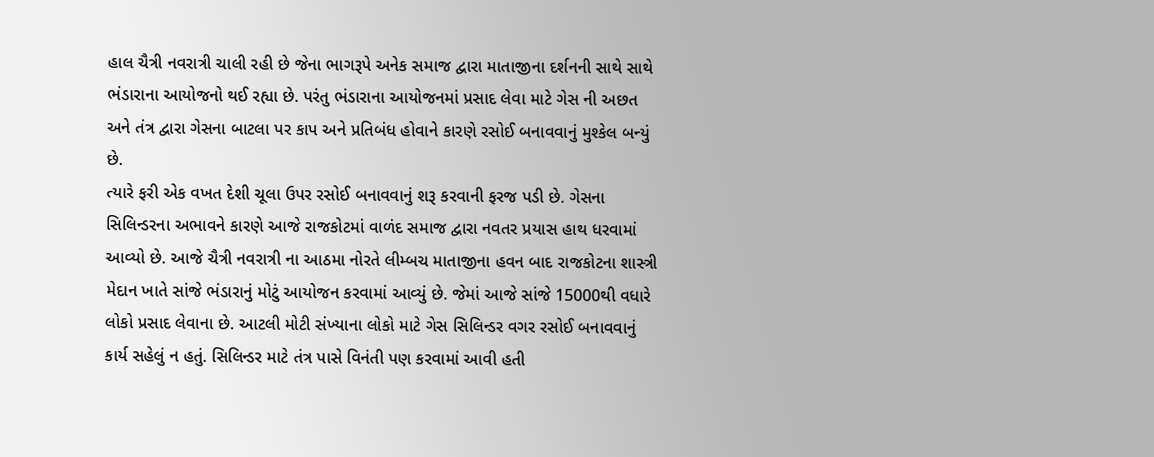હાલ ચૈત્રી નવરાત્રી ચાલી રહી છે જેના ભાગરૂપે અનેક સમાજ દ્વારા માતાજીના દર્શનની સાથે સાથે ભંડારાના આયોજનો થઈ રહ્યા છે. પરંતુ ભંડારાના આયોજનમાં પ્રસાદ લેવા માટે ગેસ ની અછત અને તંત્ર દ્વારા ગેસના બાટલા પર કાપ અને પ્રતિબંધ હોવાને કારણે રસોઈ બનાવવાનું મુશ્કેલ બન્યું છે.
ત્યારે ફરી એક વખત દેશી ચૂલા ઉપર રસોઈ બનાવવાનું શરૂ કરવાની ફરજ પડી છે. ગેસના સિલિન્ડરના અભાવને કારણે આજે રાજકોટમાં વાળંદ સમાજ દ્વારા નવતર પ્રયાસ હાથ ધરવામાં આવ્યો છે. આજે ચૈત્રી નવરાત્રી ના આઠમા નોરતે લીમ્બચ માતાજીના હવન બાદ રાજકોટના શાસ્ત્રી મેદાન ખાતે સાંજે ભંડારાનું મોટું આયોજન કરવામાં આવ્યું છે. જેમાં આજે સાંજે 15000થી વધારે લોકો પ્રસાદ લેવાના છે. આટલી મોટી સંખ્યાના લોકો માટે ગેસ સિલિન્ડર વગર રસોઈ બનાવવાનું કાર્ય સહેલું ન હતું. સિલિન્ડર માટે તંત્ર પાસે વિનંતી પણ કરવામાં આવી હતી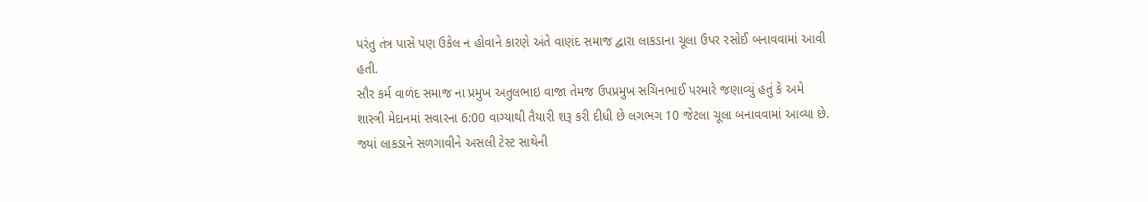પરંતુ તંત્ર પાસે પણ ઉકેલ ન હોવાને કારણે અંતે વાણંદ સમાજ દ્વારા લાકડાના ચૂલા ઉપર રસોઈ બનાવવામાં આવી હતી.
સૌર કર્મ વાળંદ સમાજ ના પ્રમુખ અતુલભાઇ વાજા તેમજ ઉપપ્રમુખ સચિનભાઈ પરમારે જણાવ્યું હતું કે અમે શાસ્ત્રી મેદાનમાં સવારના 6:00 વાગ્યાથી તૈયારી શરૂ કરી દીધી છે લગભગ 10 જેટલા ચૂલા બનાવવામાં આવ્યા છે. જ્યાં લાકડાને સળગાવીને અસલી ટેસ્ટ સાથેની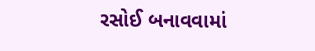રસોઈ બનાવવામાં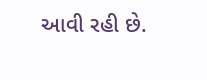આવી રહી છે.